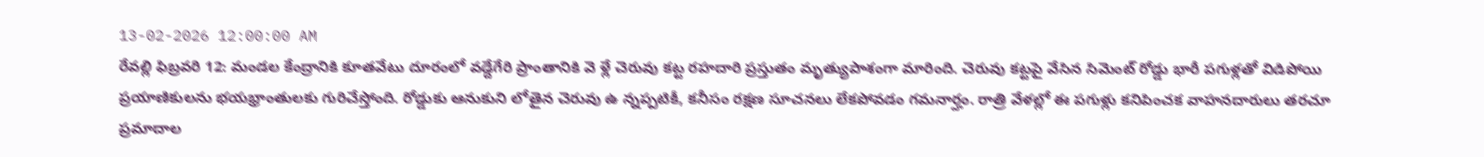13-02-2026 12:00:00 AM
రేవల్లి ఫిబ్రవరి 12: మండల కేంద్రానికి కూతవేటు దూరంలో వడ్దేగేరి ప్రాంతానికి వె ళ్లే చెరువు కట్ట రహదారి ప్రస్తుతం మృత్యుపాశంగా మారింది. చెరువు కట్టపై వేసిన సిమెంట్ రోడ్డు భారీ పగుళ్లతో విడిపోయి ప్రయాణికులను భయభ్రాంతులకు గురిచేస్తోంది. రోడ్డుకు ఆనుకుని లోతైన చెరువు ఉ న్నప్పటికీ, కనీసం రక్షణ సూచనలు లేకపోవడం గమనార్హం. రాత్రి వేళల్లో ఈ పగుళ్లు కనిపించక వాహనదారులు తరచూ ప్రమాదాల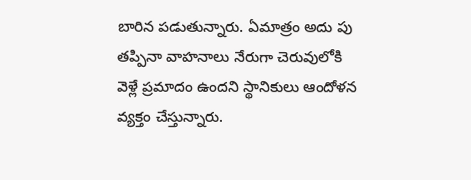బారిన పడుతున్నారు. ఏమాత్రం అదు పు తప్పినా వాహనాలు నేరుగా చెరువులోకి వెళ్లే ప్రమాదం ఉందని స్థానికులు ఆందోళన వ్యక్తం చేస్తున్నారు.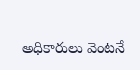అధికారులు వెంటనే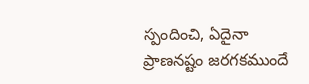స్పందించి, ఏదైనా ప్రాణనష్టం జరగకముందే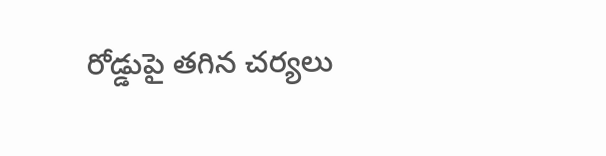రోడ్డుపై తగిన చర్యలు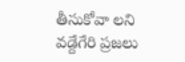తీసుకోవా లని వడ్దేగేరి ప్రజలు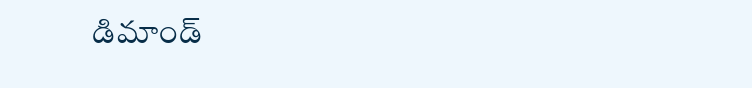డిమాండ్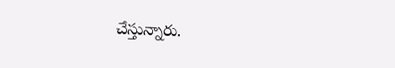చేస్తున్నారు.